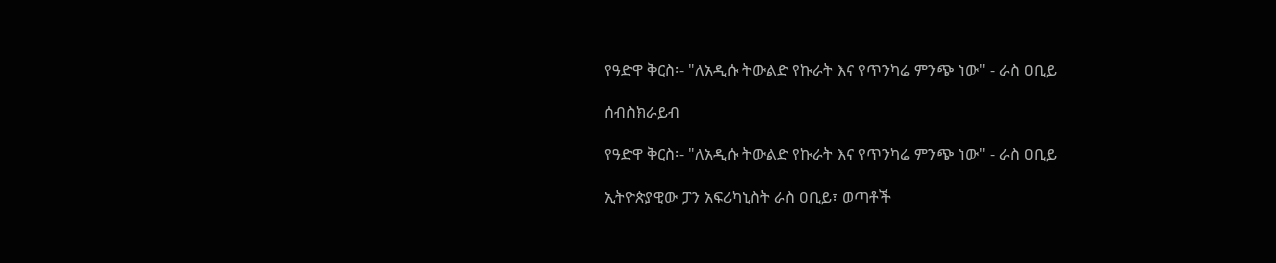የዓድዋ ቅርስ፡- "ለአዲሱ ትውልድ የኩራት እና የጥንካሬ ምንጭ ነው" - ራስ ዐቢይ

ሰብስክራይብ

የዓድዋ ቅርስ፡- "ለአዲሱ ትውልድ የኩራት እና የጥንካሬ ምንጭ ነው" - ራስ ዐቢይ

ኢትዮጵያዊው ፓን አፍሪካኒስት ራስ ዐቢይ፣ ወጣቶች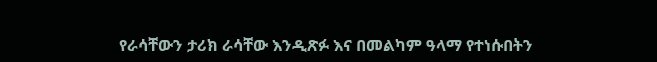የራሳቸውን ታሪክ ራሳቸው እንዲጽፉ እና በመልካም ዓላማ የተነሱበትን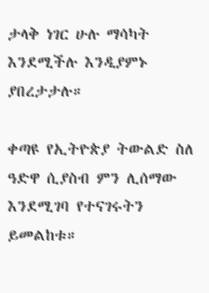ታላቅ ነገር ሁሉ ማሳካት እንደሚችሉ እንዲያምኑ ያበረታታሉ።

ቀጣዩ የኢትዮጵያ ትውልድ ስለ ዓድዋ ሲያስብ ምን ሊሰማው እንደሚገባ የተናገሩትን ይመልከቱ።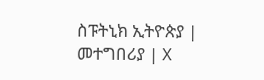ስፑትኒክ ኢትዮጵያ | መተግበሪያ | X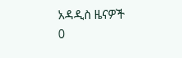አዳዲስ ዜናዎች
0